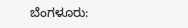ಬೆಂಗಳೂರು: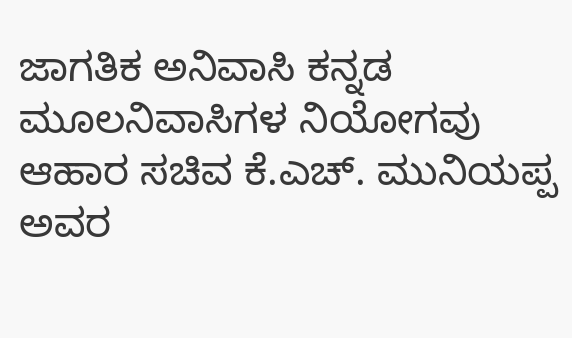ಜಾಗತಿಕ ಅನಿವಾಸಿ ಕನ್ನಡ ಮೂಲನಿವಾಸಿಗಳ ನಿಯೋಗವು ಆಹಾರ ಸಚಿವ ಕೆ.ಎಚ್. ಮುನಿಯಪ್ಪ ಅವರ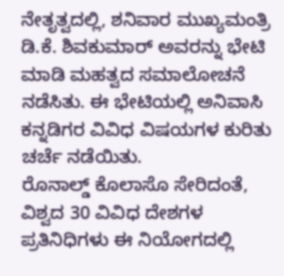ನೇತೃತ್ವದಲ್ಲಿ, ಶನಿವಾರ ಮುಖ್ಯಮಂತ್ರಿ ಡಿ.ಕೆ. ಶಿವಕುಮಾರ್ ಅವರನ್ನು ಭೇಟಿ ಮಾಡಿ ಮಹತ್ವದ ಸಮಾಲೋಚನೆ ನಡೆಸಿತು. ಈ ಭೇಟಿಯಲ್ಲಿ ಅನಿವಾಸಿ ಕನ್ನಡಿಗರ ವಿವಿಧ ವಿಷಯಗಳ ಕುರಿತು ಚರ್ಚೆ ನಡೆಯಿತು.
ರೊನಾಲ್ಡ್ ಕೊಲಾಸೊ ಸೇರಿದಂತೆ, ವಿಶ್ವದ 30 ವಿವಿಧ ದೇಶಗಳ ಪ್ರತಿನಿಧಿಗಳು ಈ ನಿಯೋಗದಲ್ಲಿ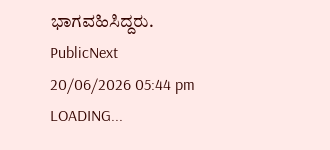ಭಾಗವಹಿಸಿದ್ದರು.
PublicNext
20/06/2026 05:44 pm
LOADING...